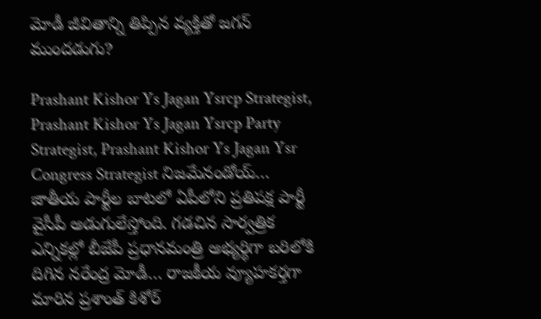మోడీ జీవితాన్ని తిప్పిన వ్యక్తితో జగన్ ముందడుగు?

Prashant Kishor Ys Jagan Ysrcp Strategist, Prashant Kishor Ys Jagan Ysrcp Party Strategist, Prashant Kishor Ys Jagan Ysr Congress Strategist నిజమేనండోయ్… జాతీయ పార్టీల బాటలో ఏపీలోని ప్రతిపక్ష పార్టీ వైసీపీ అడుగులేస్తోంది. గడచిన సార్వత్రిక ఎన్నికల్లో బీజేపీ ప్రధానమంత్రి అభ్యర్థిగా బరిలోకి దిగిన నరేంద్ర మోడీ… రాజకీయ వ్యూహకర్తగా మారిన ప్రశాంత్ కిశోర్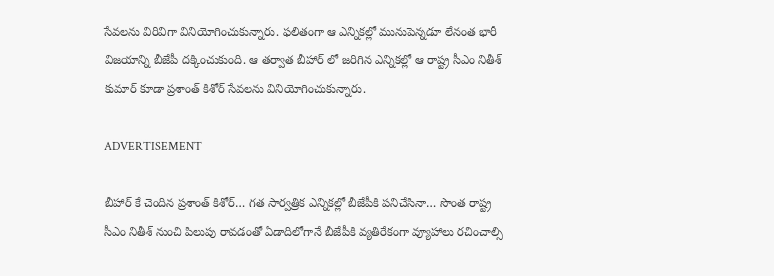సేవలను విరివిగా వినియోగించుకున్నారు. ఫలితంగా ఆ ఎన్నికల్లో మునుపెన్నడూ లేనంత భారీ విజయాన్ని బీజేపీ దక్కించుకుంది. ఆ తర్వాత బీహార్ లో జరిగిన ఎన్నికల్లో ఆ రాష్ట్ర సీఎం నితీశ్ కుమార్ కూడా ప్రశాంత్ కిశోర్ సేవలను వినియోగించుకున్నారు.

ADVERTISEMENT

బీహార్ కే చెందిన ప్రశాంత్ కిశోర్… గత సార్వత్రిక ఎన్నికల్లో బీజేపీకి పనిచేసినా… సొంత రాష్ట్ర సీఎం నితీశ్ నుంచి పిలుపు రావడంతో ఏడాదిలోగానే బీజేపీకి వ్యతిరేకంగా వ్యూహాలు రచించాల్సి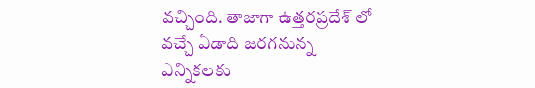వచ్చింది. తాజాగా ఉత్తరప్రదేశ్ లో వచ్చే ఏడాది జరగనున్న ఎన్నికలకు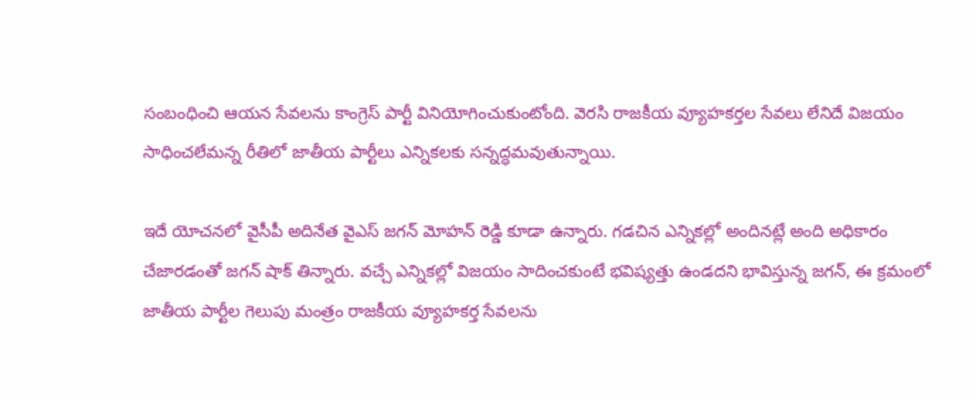సంబంధించి ఆయన సేవలను కాంగ్రెస్ పార్టీ వినియోగించుకుంటోంది. వెరసి రాజకీయ వ్యూహకర్తల సేవలు లేనిదే విజయం సాధించలేమన్న రీతిలో జాతీయ పార్టీలు ఎన్నికలకు సన్నద్ధమవుతున్నాయి.

ఇదే యోచనలో వైసీపీ అదినేత వైఎస్ జగన్ మోహన్ రెడ్డి కూడా ఉన్నారు. గడచిన ఎన్నికల్లో అందినట్లే అంది అధికారం చేజారడంతో జగన్ షాక్ తిన్నారు. వచ్చే ఎన్నికల్లో విజయం సాదించకుంటే భవిష్యత్తు ఉండదని భావిస్తున్న జగన్, ఈ క్రమంలో జాతీయ పార్టీల గెలుపు మంత్రం రాజకీయ వ్యూహకర్త సేవలను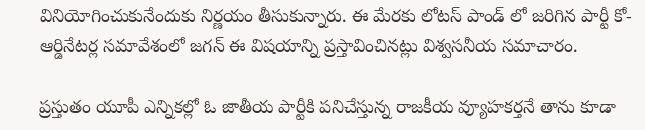వినియోగించుకునేందుకు నిర్ణయం తీసుకున్నారు. ఈ మేరకు లోటస్ పాండ్ లో జరిగిన పార్టీ కో-ఆర్డినేటర్ల సమావేశంలో జగన్ ఈ విషయాన్ని ప్రస్తావించినట్లు విశ్వసనీయ సమాచారం.

ప్రస్తుతం యూపీ ఎన్నికల్లో ఓ జాతీయ పార్టీకి పనిచేస్తున్న రాజకీయ వ్యూహకర్తనే తాను కూడా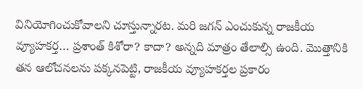వినియోగించుకోవాలని చూస్తున్నారట. మరి జగన్ ఎంచుకున్న రాజకీయ వ్యూహకర్త… ప్రశాంత్ కిశోరా? కాదా? అన్నది మాత్రం తేలాల్సి ఉంది. మొత్తానికి తన ఆలోచనలను పక్కనపెట్టి, రాజకీయ వ్యూహకర్తల ప్రకారం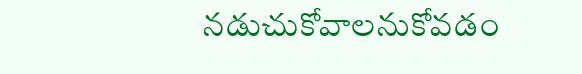నడుచుకోవాలనుకోవడం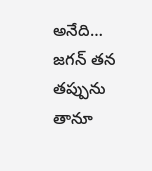అనేది… జగన్ తన తప్పును తానూ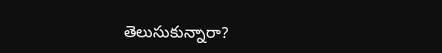తెలుసుకున్నారా?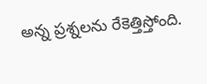అన్న ప్రశ్నలను రేకెత్తిస్తోంది.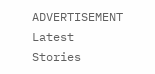ADVERTISEMENT
Latest Stories